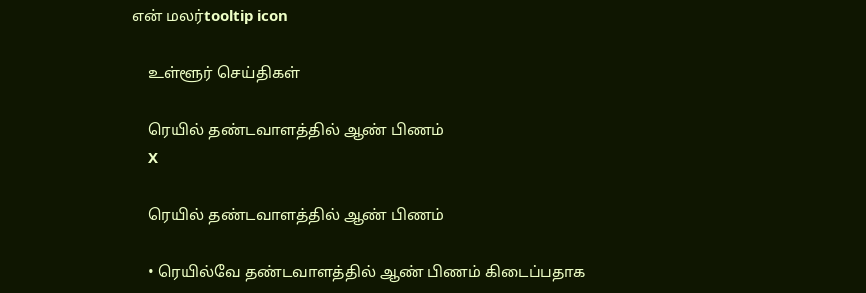என் மலர்tooltip icon

    உள்ளூர் செய்திகள்

    ரெயில் தண்டவாளத்தில் ஆண் பிணம்
    X

    ரெயில் தண்டவாளத்தில் ஆண் பிணம்

    • ரெயில்வே தண்டவாளத்தில் ஆண் பிணம் கிடைப்பதாக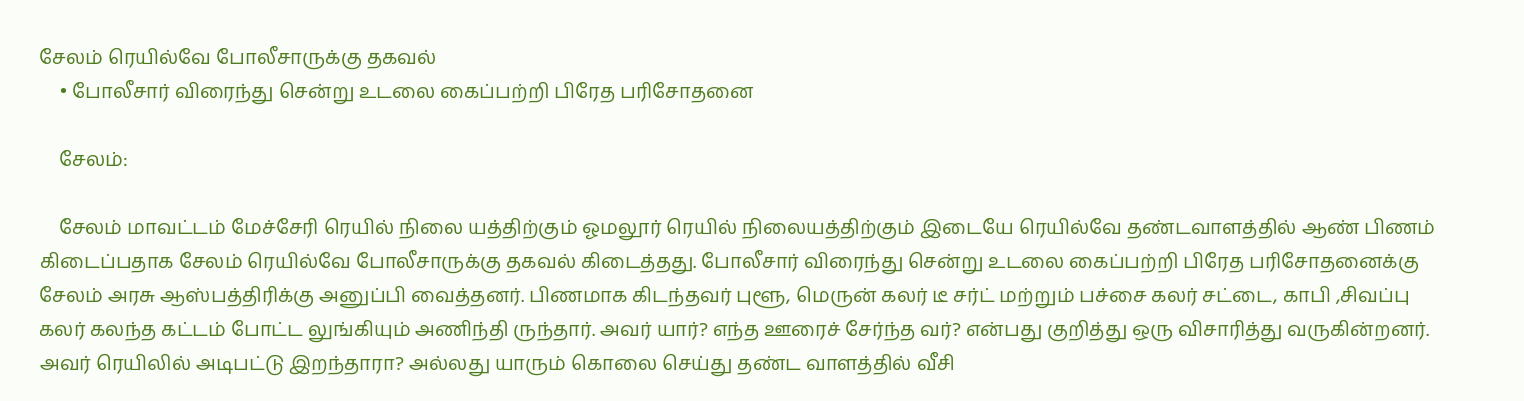சேலம் ரெயில்வே போலீசாருக்கு தகவல்
    • போலீசார் விரைந்து சென்று உடலை கைப்பற்றி பிரேத பரிசோதனை

    சேலம்:

    சேலம் மாவட்டம் மேச்சேரி ரெயில் நிலை யத்திற்கும் ஓமலூர் ரெயில் நிலையத்திற்கும் இடையே ரெயில்வே தண்டவாளத்தில் ஆண் பிணம் கிடைப்பதாக சேலம் ரெயில்வே போலீசாருக்கு தகவல் கிடைத்தது. போலீசார் விரைந்து சென்று உடலை கைப்பற்றி பிரேத பரிசோதனைக்கு சேலம் அரசு ஆஸ்பத்திரிக்கு அனுப்பி வைத்தனர். பிணமாக கிடந்தவர் புளூ, மெருன் கலர் டீ சர்ட் மற்றும் பச்சை கலர் சட்டை, காபி ,சிவப்பு கலர் கலந்த கட்டம் போட்ட லுங்கியும் அணிந்தி ருந்தார். அவர் யார்? எந்த ஊரைச் சேர்ந்த வர்? என்பது குறித்து ஒரு விசாரித்து வருகின்றனர். அவர் ரெயிலில் அடிபட்டு இறந்தாரா? அல்லது யாரும் கொலை செய்து தண்ட வாளத்தில் வீசி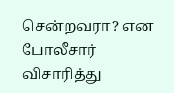சென்றவரா? என போலீசார் விசாரித்து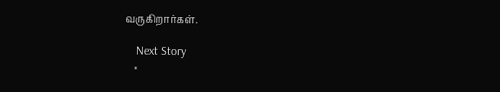வருகிறார்கள்.

    Next Story
    ×